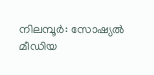നിലമ്പൂർ: സോഷ്യൽ മീഡിയ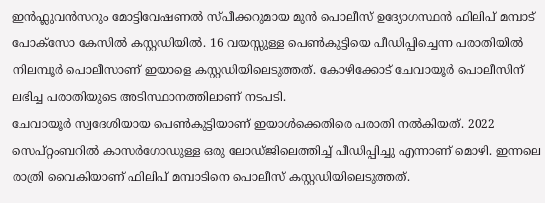ഇൻഫ്ലുവൻസറും മോട്ടിവേഷണൽ സ്പീക്കറുമായ മുൻ പൊലീസ് ഉദ്യോഗസ്ഥൻ ഫിലിപ് മമ്പാട് പോക്സോ കേസിൽ കസ്റ്റഡിയിൽ. 16 വയസ്സുള്ള പെൺകുട്ടിയെ പീഡിപ്പിച്ചെന്ന പരാതിയിൽ നിലമ്പൂർ പൊലീസാണ് ഇയാളെ കസ്റ്റഡിയിലെടുത്തത്. കോഴിക്കോട് ചേവായൂർ പൊലീസിന് ലഭിച്ച പരാതിയുടെ അടിസ്ഥാനത്തിലാണ് നടപടി.
ചേവായൂർ സ്വദേശിയായ പെൺകുട്ടിയാണ് ഇയാൾക്കെതിരെ പരാതി നൽകിയത്. 2022 സെപ്റ്റംബറിൽ കാസർഗോഡുള്ള ഒരു ലോഡ്ജിലെത്തിച്ച് പീഡിപ്പിച്ചു എന്നാണ് മൊഴി. ഇന്നലെ രാത്രി വൈകിയാണ് ഫിലിപ് മമ്പാടിനെ പൊലീസ് കസ്റ്റഡിയിലെടുത്തത്.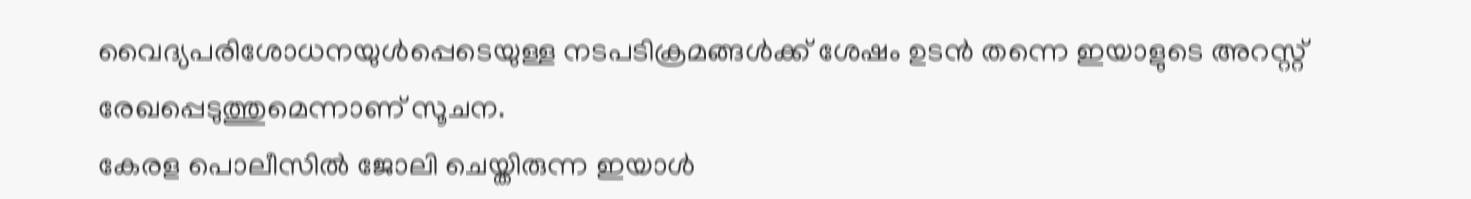വൈദ്യപരിശോധനയുൾപ്പെടെയുള്ള നടപടിക്രമങ്ങൾക്ക് ശേഷം ഉടൻ തന്നെ ഇയാളുടെ അറസ്റ്റ് രേഖപ്പെടുത്തുമെന്നാണ് സൂചന.
കേരള പൊലീസിൽ ജോലി ചെയ്തിരുന്ന ഇയാൾ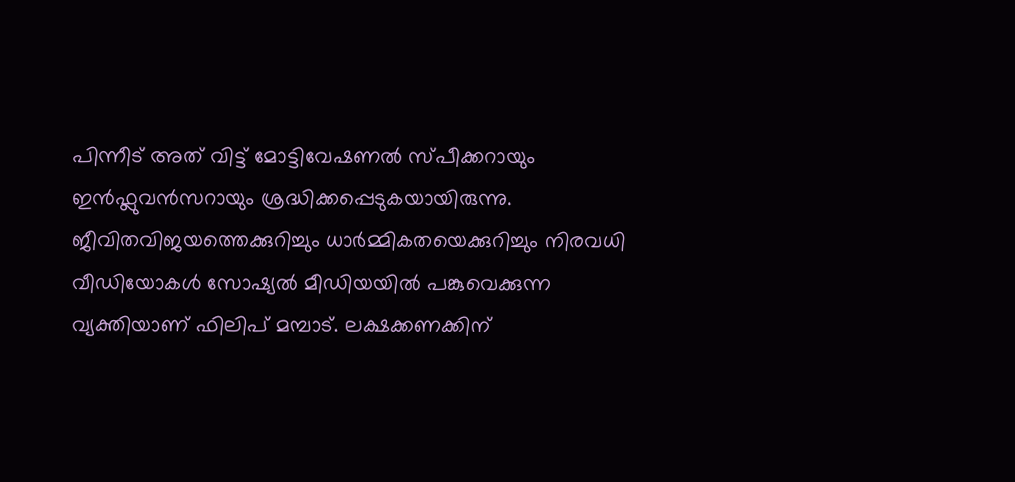പിന്നീട് അത് വിട്ട് മോട്ടിവേഷണൽ സ്പീക്കറായും ഇൻഫ്ലുവൻസറായും ശ്രദ്ധിക്കപ്പെടുകയായിരുന്നു. ജീവിതവിജയത്തെക്കുറിച്ചും ധാർമ്മികതയെക്കുറിച്ചും നിരവധി വീഡിയോകൾ സോഷ്യൽ മീഡിയയിൽ പങ്കുവെക്കുന്ന വ്യക്തിയാണ് ഫിലിപ് മമ്പാട്. ലക്ഷക്കണക്കിന്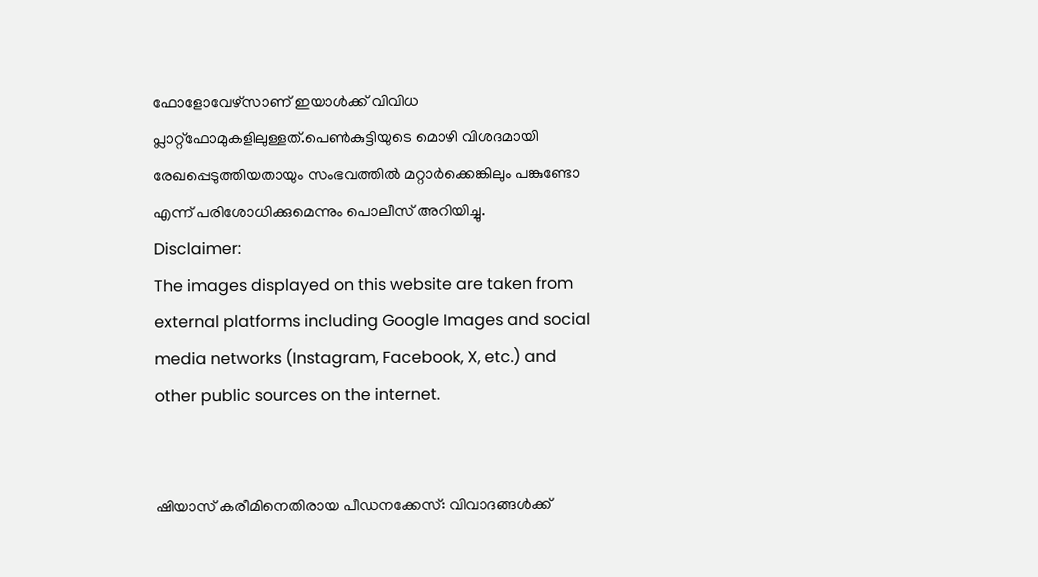ഫോളോവേഴ്സാണ് ഇയാൾക്ക് വിവിധ പ്ലാറ്റ്ഫോമുകളിലുള്ളത്.പെൺകുട്ടിയുടെ മൊഴി വിശദമായി രേഖപ്പെടുത്തിയതായും സംഭവത്തിൽ മറ്റാർക്കെങ്കിലും പങ്കുണ്ടോ എന്ന് പരിശോധിക്കുമെന്നും പൊലീസ് അറിയിച്ചു.
Disclaimer:
The images displayed on this website are taken from external platforms including Google Images and social media networks (Instagram, Facebook, X, etc.) and other public sources on the internet.


ഷിയാസ് കരീമിനെതിരായ പീഡനക്കേസ്: വിവാദങ്ങൾക്ക്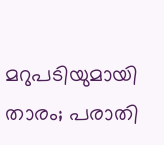മറുപടിയുമായി താരം; പരാതി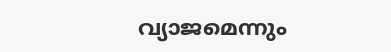വ്യാജമെന്നും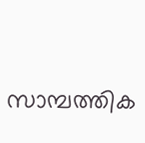സാമ്പത്തിക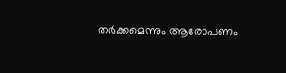തർക്കമെന്നും ആരോപണം